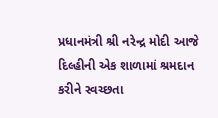પ્રધાનમંત્રી શ્રી નરેન્દ્ર મોદી આજે દિલ્હીની એક શાળામાં શ્રમદાન કરીને સ્વચ્છતા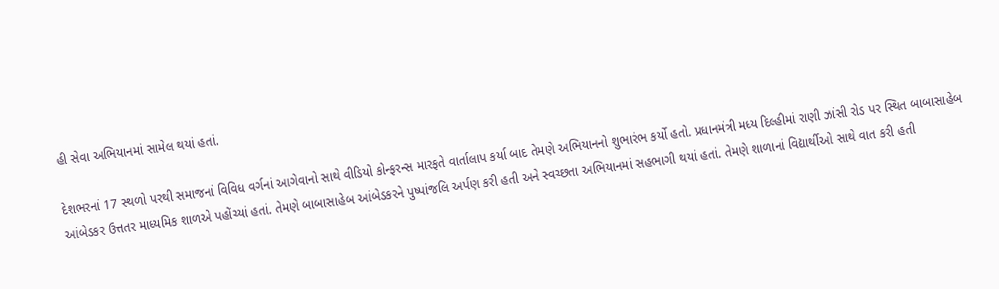હી સેવા અભિયાનમાં સામેલ થયાં હતાં.

દેશભરનાં 17 સ્થળો પરથી સમાજનાં વિવિધ વર્ગનાં આગેવાનો સાથે વીડિયો કોન્ફરન્સ મારફતે વાર્તાલાપ કર્યા બાદ તેમણે અભિયાનનો શુભારંભ કર્યો હતો. પ્રધાનમંત્રી મધ્ય દિલ્હીમાં રાણી ઝાંસી રોડ પર સ્થિત બાબાસાહેબ આંબેડકર ઉત્તતર માધ્યમિક શાળએ પહોંચ્યાં હતાં. તેમણે બાબાસાહેબ આંબેડકરને પુષ્પાંજલિ અર્પણ કરી હતી અને સ્વચ્છતા અભિયાનમાં સહભાગી થયાં હતાં. તેમણે શાળાનાં વિદ્યાર્થીઓ સાથે વાત કરી હતી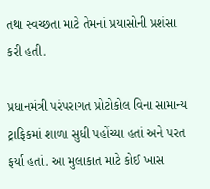તથા સ્વચ્છતા માટે તેમનાં પ્રયાસોની પ્રશંસા કરી હતી.

પ્રધાનમંત્રી પરંપરાગત પ્રોટોકોલ વિના સામાન્ય ટ્રાફિકમાં શાળા સુધી પહોંચ્યા હતાં અને પરત ફર્યા હતાં. આ મુલાકાત માટે કોઈ ખાસ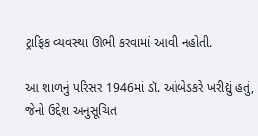ટ્રાફિક વ્યવસ્થા ઊભી કરવામાં આવી નહોતી.

આ શાળનું પરિસર 1946માં ડૉ. આંબેડકરે ખરીદ્યું હતું, જેનો ઉદ્દેશ અનુસૂચિત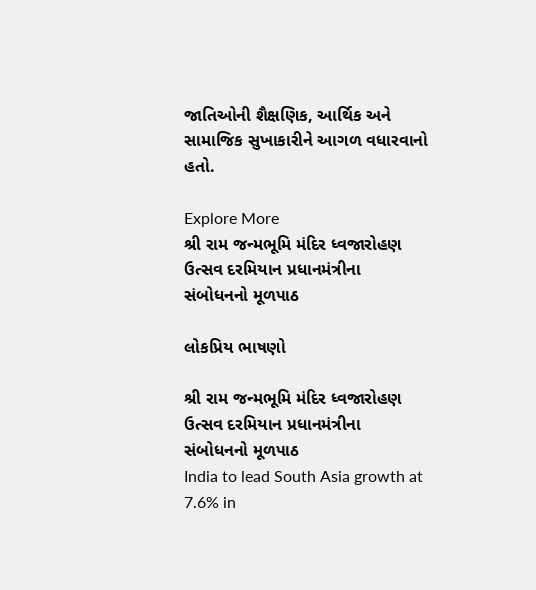જાતિઓની શૈક્ષણિક, આર્થિક અને સામાજિક સુખાકારીને આગળ વધારવાનો હતો.

Explore More
શ્રી રામ જન્મભૂમિ મંદિર ધ્વજારોહણ ઉત્સવ દરમિયાન પ્રધાનમંત્રીના સંબોધનનો મૂળપાઠ

લોકપ્રિય ભાષણો

શ્રી રામ જન્મભૂમિ મંદિર ધ્વજારોહણ ઉત્સવ દરમિયાન પ્રધાનમંત્રીના સંબોધનનો મૂળપાઠ
India to lead South Asia growth at 7.6% in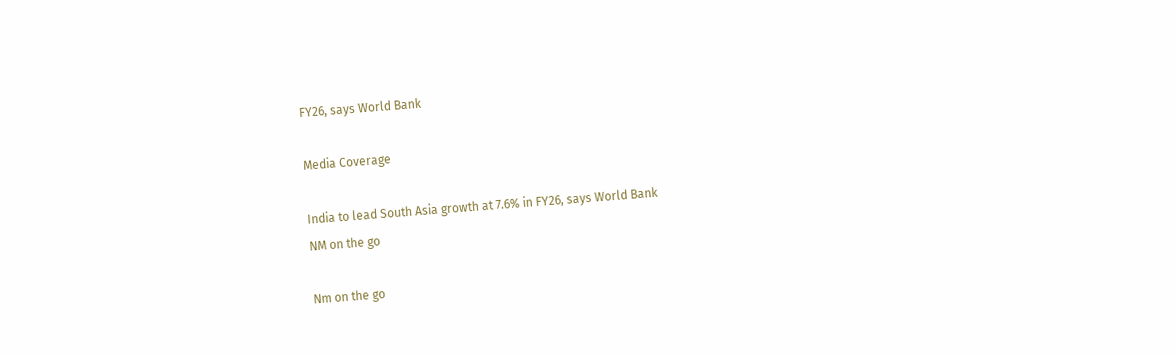FY26, says World Bank

Media Coverage

India to lead South Asia growth at 7.6% in FY26, says World Bank
NM on the go

Nm on the go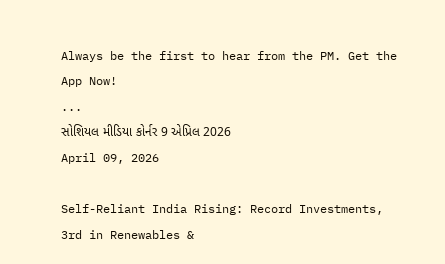Always be the first to hear from the PM. Get the App Now!
...
સોશિયલ મીડિયા કોર્નર 9 એપ્રિલ 2026
April 09, 2026

Self-Reliant India Rising: Record Investments, 3rd in Renewables &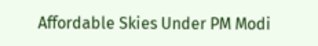Affordable Skies Under PM Modi